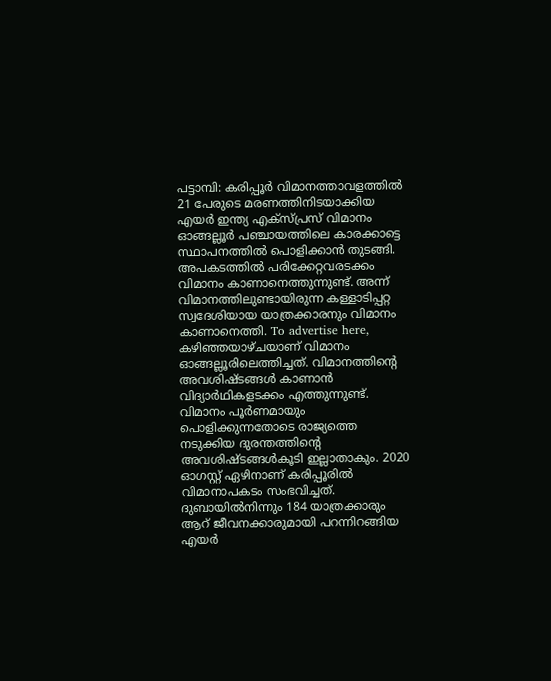പട്ടാമ്പി: കരിപ്പൂർ വിമാനത്താവളത്തിൽ 21 പേരുടെ മരണത്തിനിടയാക്കിയ എയർ ഇന്ത്യ എക്സ്പ്രസ് വിമാനം ഓങ്ങല്ലൂർ പഞ്ചായത്തിലെ കാരക്കാട്ടെ സ്ഥാപനത്തിൽ പൊളിക്കാൻ തുടങ്ങി. അപകടത്തിൽ പരിക്കേറ്റവരടക്കം വിമാനം കാണാനെത്തുന്നുണ്ട്. അന്ന് വിമാനത്തിലുണ്ടായിരുന്ന കള്ളാടിപ്പറ്റ സ്വദേശിയായ യാത്രക്കാരനും വിമാനം കാണാനെത്തി. To advertise here, കഴിഞ്ഞയാഴ്ചയാണ് വിമാനം ഓങ്ങല്ലൂരിലെത്തിച്ചത്. വിമാനത്തിന്റെ അവശിഷ്ടങ്ങൾ കാണാൻ വിദ്യാർഥികളടക്കം എത്തുന്നുണ്ട്. വിമാനം പൂർണമായും പൊളിക്കുന്നതോടെ രാജ്യത്തെ നടുക്കിയ ദുരന്തത്തിന്റെ അവശിഷ്ടങ്ങൾകൂടി ഇല്ലാതാകും. 2020 ഓഗസ്റ്റ് ഏഴിനാണ് കരിപ്പൂരിൽ വിമാനാപകടം സംഭവിച്ചത്. ദുബായിൽനിന്നും 184 യാത്രക്കാരും ആറ് ജീവനക്കാരുമായി പറന്നിറങ്ങിയ എയർ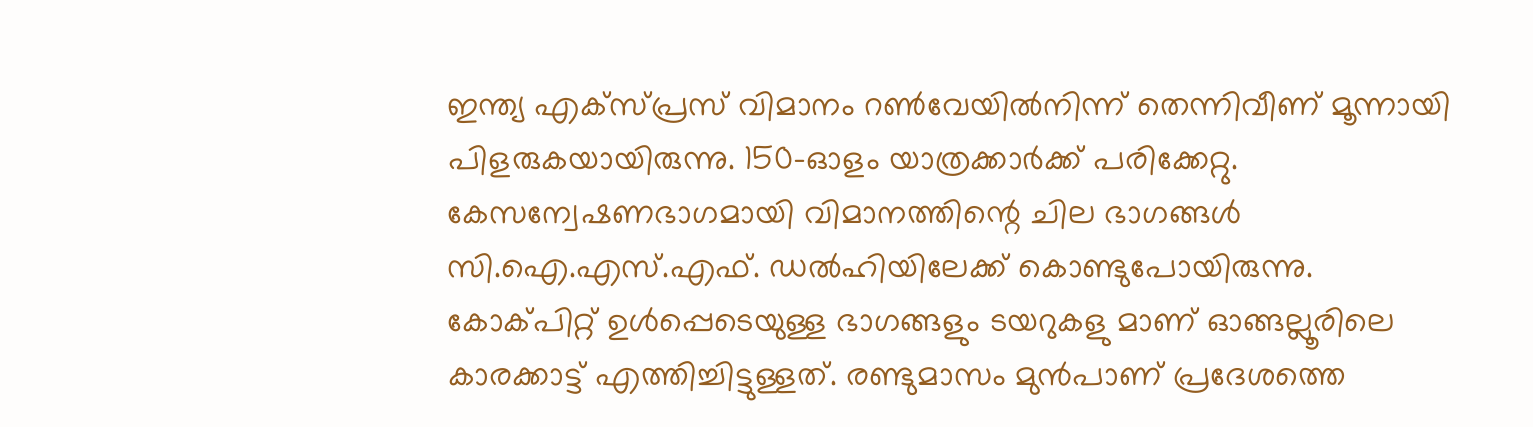ഇന്ത്യ എക്സ്പ്രസ് വിമാനം റൺവേയിൽനിന്ന് തെന്നിവീണ് മൂന്നായി പിളരുകയായിരുന്നു. 150-ഓളം യാത്രക്കാർക്ക് പരിക്കേറ്റു. കേസന്വേഷണഭാഗമായി വിമാനത്തിന്റെ ചില ഭാഗങ്ങൾ സി.ഐ.എസ്.എഫ്. ഡൽഹിയിലേക്ക് കൊണ്ടുപോയിരുന്നു. കോക്പിറ്റ് ഉൾപ്പെടെയുള്ള ഭാഗങ്ങളും ടയറുകളു മാണ് ഓങ്ങല്ലൂരിലെ കാരക്കാട്ട് എത്തിച്ചിട്ടുള്ളത്. രണ്ടുമാസം മുൻപാണ് പ്രദേശത്തെ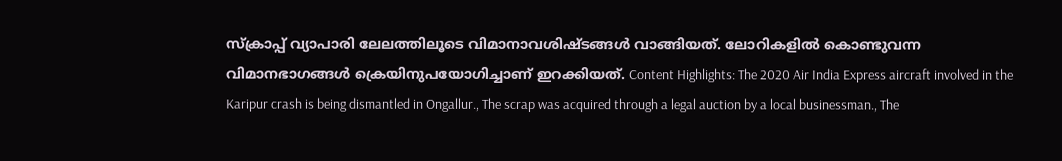സ്ക്രാപ്പ് വ്യാപാരി ലേലത്തിലൂടെ വിമാനാവശിഷ്ടങ്ങൾ വാങ്ങിയത്. ലോറികളിൽ കൊണ്ടുവന്ന വിമാനഭാഗങ്ങൾ ക്രെയിനുപയോഗിച്ചാണ് ഇറക്കിയത്. Content Highlights: The 2020 Air India Express aircraft involved in the Karipur crash is being dismantled in Ongallur., The scrap was acquired through a legal auction by a local businessman., The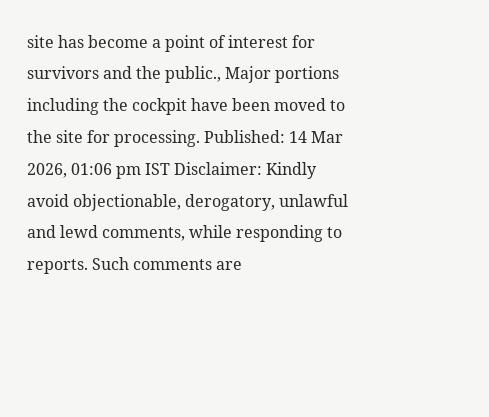site has become a point of interest for survivors and the public., Major portions including the cockpit have been moved to the site for processing. Published: 14 Mar 2026, 01:06 pm IST Disclaimer: Kindly avoid objectionable, derogatory, unlawful and lewd comments, while responding to reports. Such comments are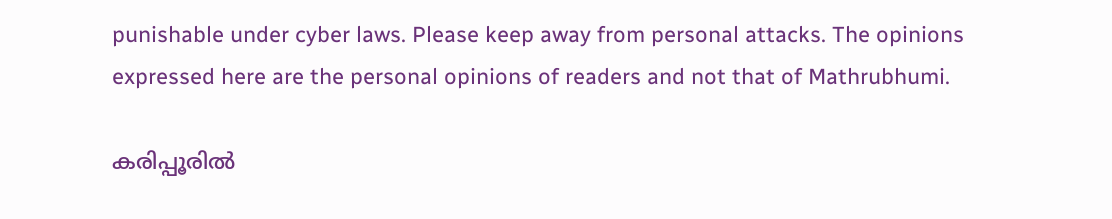punishable under cyber laws. Please keep away from personal attacks. The opinions expressed here are the personal opinions of readers and not that of Mathrubhumi.

കരിപ്പൂരിൽ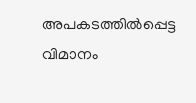അപകടത്തിൽപ്പെട്ട വിമാനം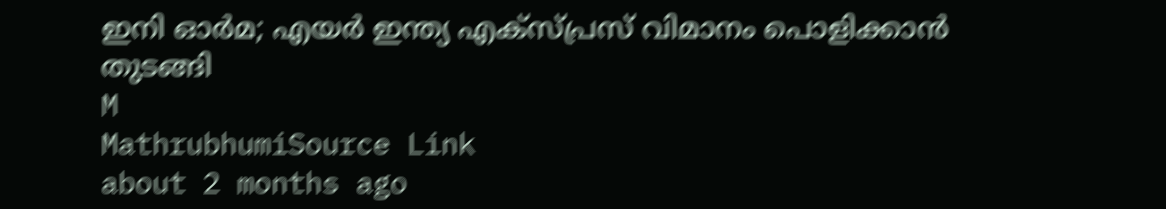ഇനി ഓർമ; എയർ ഇന്ത്യ എക്സ്പ്രസ് വിമാനം പൊളിക്കാൻ തുടങ്ങി
M
MathrubhumiSource Link
about 2 months ago